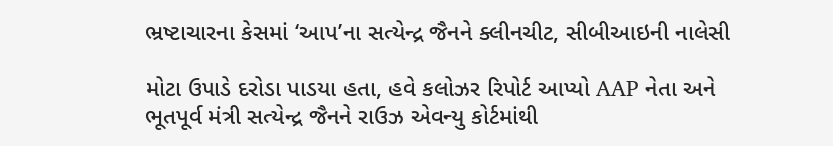ભ્રષ્ટાચારના કેસમાં ‘આપ’ના સત્યેન્દ્ર જૈનને ક્લીનચીટ, સીબીઆઇની નાલેસી

મોટા ઉપાડે દરોડા પાડયા હતા, હવે કલોઝર રિપોર્ટ આપ્યો AAP નેતા અને ભૂતપૂર્વ મંત્રી સત્યેન્દ્ર જૈનને રાઉઝ એવન્યુ કોર્ટમાંથી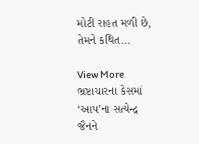મોટી રાહત મળી છે, તેમને કથિત…

View More ભ્રષ્ટાચારના કેસમાં ‘આપ’ના સત્યેન્દ્ર જૈનને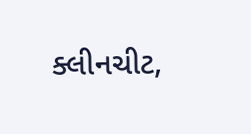ક્લીનચીટ,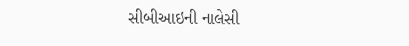સીબીઆઇની નાલેસી